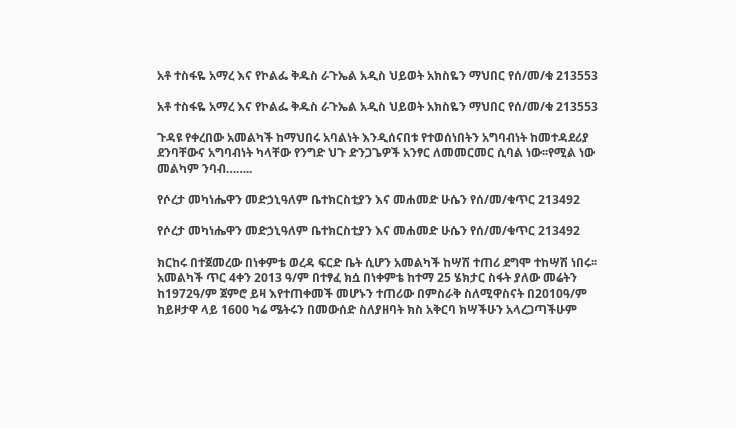አቶ ተስፋዬ አማረ እና የኮልፌ ቅዱስ ራጉኤል አዲስ ህይወት አክስዬን ማህበር የሰ/መ/ቁ 213553

አቶ ተስፋዬ አማረ እና የኮልፌ ቅዱስ ራጉኤል አዲስ ህይወት አክስዬን ማህበር የሰ/መ/ቁ 213553

ጉዳዩ የቀረበው አመልካች ከማህበሩ አባልነት እንዲሰናበቱ የተወሰነበትን አግባብነት ከመተዳደሪያ ደንባቸውና አግባብነት ካላቸው የንግድ ህጉ ድንጋጌዎች አንፃር ለመመርመር ሲባል ነው፡፡የሚል ነው መልካም ንባብ……..

የሶረታ መካነሔዋን መድኃኒዓለም ቤተክርስቲያን እና መሐመድ ሁሴን የሰ/መ/ቁጥር 213492

የሶረታ መካነሔዋን መድኃኒዓለም ቤተክርስቲያን እና መሐመድ ሁሴን የሰ/መ/ቁጥር 213492

ክርከሩ በተጀመረው በነቀምቴ ወረዳ ፍርድ ቤት ሲሆን አመልካች ከሣሽ ተጠሪ ደግሞ ተከሣሽ ነበሩ፡፡ አመልካች ጥር 4ቀን 2013 ዓ/ም በተፃፈ ክሷ በነቀምቴ ከተማ 25 ሄክታር ስፋት ያለው መሬትን ከ1972ዓ/ም ጀምሮ ይዛ እየተጠቀመች መሆኑን ተጠሪው በምስራቅ ስለሚዋስናት በ2010ዓ/ም ከይዞታዋ ላይ 1600 ካሬ ሜትሩን በመውሰድ ስለያዘባት ክስ አቅርባ ክሣችሁን አላረጋጣችሁም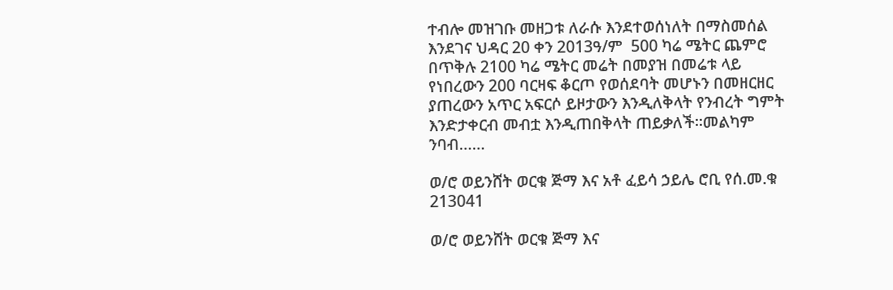ተብሎ መዝገቡ መዘጋቱ ለራሱ እንደተወሰነለት በማስመሰል እንደገና ህዳር 20 ቀን 2013ዓ/ም  500 ካሬ ሜትር ጨምሮ በጥቅሉ 2100 ካሬ ሜትር መሬት በመያዝ በመሬቱ ላይ የነበረውን 200 ባርዛፍ ቆርጦ የወሰደባት መሆኑን በመዘርዘር ያጠረውን አጥር አፍርሶ ይዞታውን እንዲለቅላት የንብረት ግምት እንድታቀርብ መብቷ እንዲጠበቅላት ጠይቃለች፡፡መልካም ንባብ……

ወ/ሮ ወይንሸት ወርቁ ጅማ እና አቶ ፈይሳ ኃይሌ ሮቢ የሰ.መ.ቁ 213041

ወ/ሮ ወይንሸት ወርቁ ጅማ እና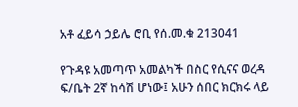አቶ ፈይሳ ኃይሌ ሮቢ የሰ.መ.ቁ 213041

የጉዳዩ አመጣጥ አመልካች በስር የሲናና ወረዳ ፍ/ቤት 2ኛ ከሳሽ ሆነው፤ አሁን ሰበር ክርክሩ ላይ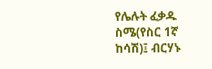የሌሉት ፈቃዱ ስሜ(የስር 1ኛ ከሳሽ)፤ ብርሃኑ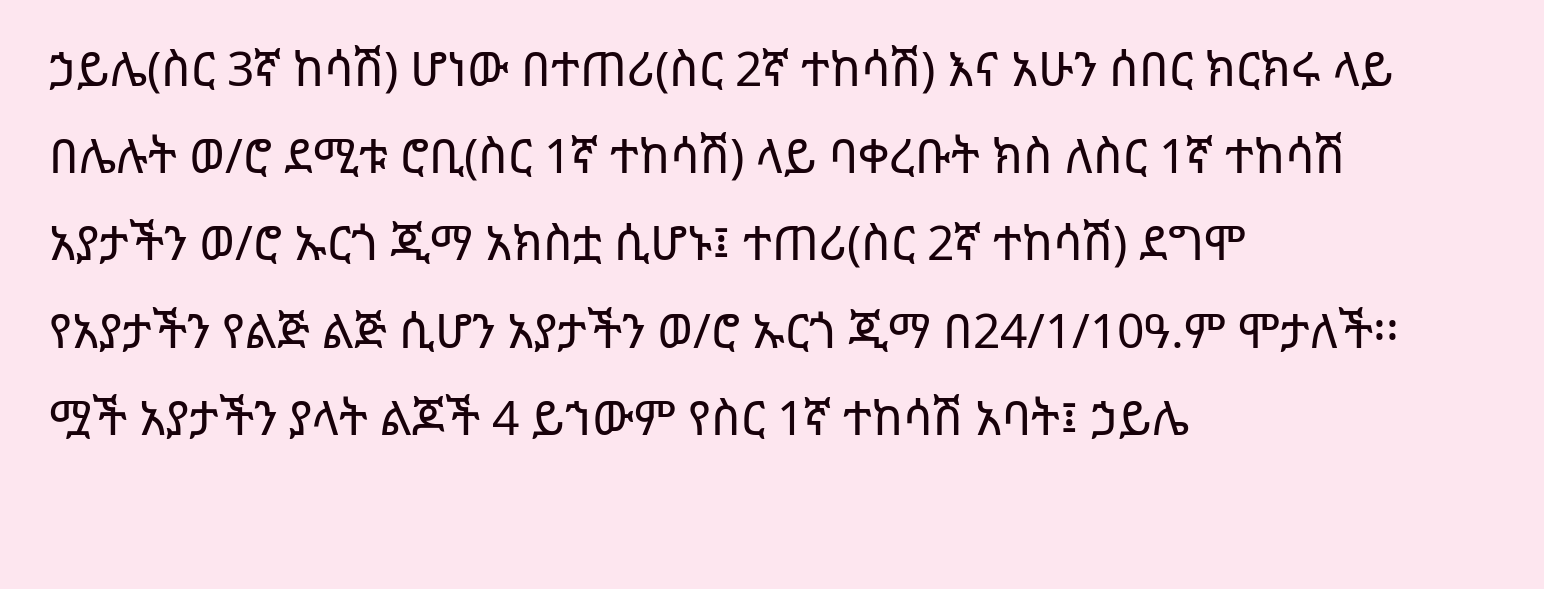ኃይሌ(ስር 3ኛ ከሳሽ) ሆነው በተጠሪ(ስር 2ኛ ተከሳሽ) እና አሁን ሰበር ክርክሩ ላይ በሌሉት ወ/ሮ ደሚቱ ሮቢ(ስር 1ኛ ተከሳሽ) ላይ ባቀረቡት ክስ ለስር 1ኛ ተከሳሽ አያታችን ወ/ሮ ኡርጎ ጂማ አክስቷ ሲሆኑ፤ ተጠሪ(ስር 2ኛ ተከሳሽ) ደግሞ የአያታችን የልጅ ልጅ ሲሆን አያታችን ወ/ሮ ኡርጎ ጂማ በ24/1/10ዓ.ም ሞታለች፡፡ ሟች አያታችን ያላት ልጆች 4 ይኀውም የስር 1ኛ ተከሳሽ አባት፤ ኃይሌ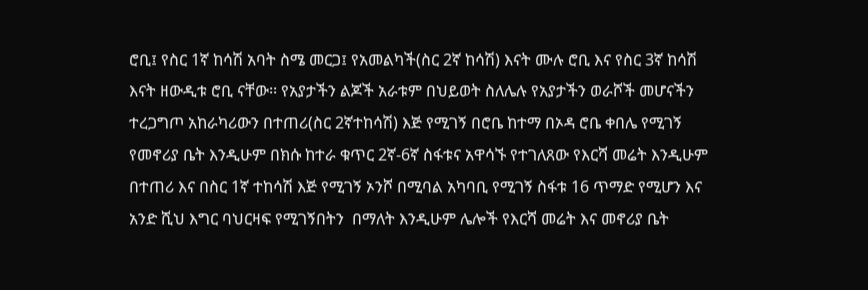ሮቢ፤ የስር 1ኛ ከሳሽ አባት ስሜ መርጋ፤ የአመልካች(ስር 2ኛ ከሳሽ) እናት ሙሉ ሮቢ እና የስር 3ኛ ከሳሽ እናት ዘውዲቱ ሮቢ ናቸው፡፡ የአያታችን ልጆች አራቱም በህይወት ስለሌሉ የአያታችን ወራሾች መሆናችን ተረጋግጦ አከራካሪውን በተጠሪ(ስር 2ኛተከሳሽ) እጅ የሚገኝ በሮቤ ከተማ በኦዳ ሮቤ ቀበሌ የሚገኝ የመኖሪያ ቤት እንዲሁም በክሱ ከተራ ቁጥር 2ኛ-6ኛ ስፋቱና አዋሳኙ የተገለጸው የእርሻ መሬት እንዲሁም በተጠሪ እና በስር 1ኛ ተከሳሽ እጅ የሚገኝ ኦንሾ በሚባል አካባቢ የሚገኝ ስፋቱ 16 ጥማድ የሚሆን እና አንድ ሺህ እግር ባህርዛፍ የሚገኝበትን  በማለት እንዲሁም ሌሎች የእርሻ መሬት እና መኖሪያ ቤት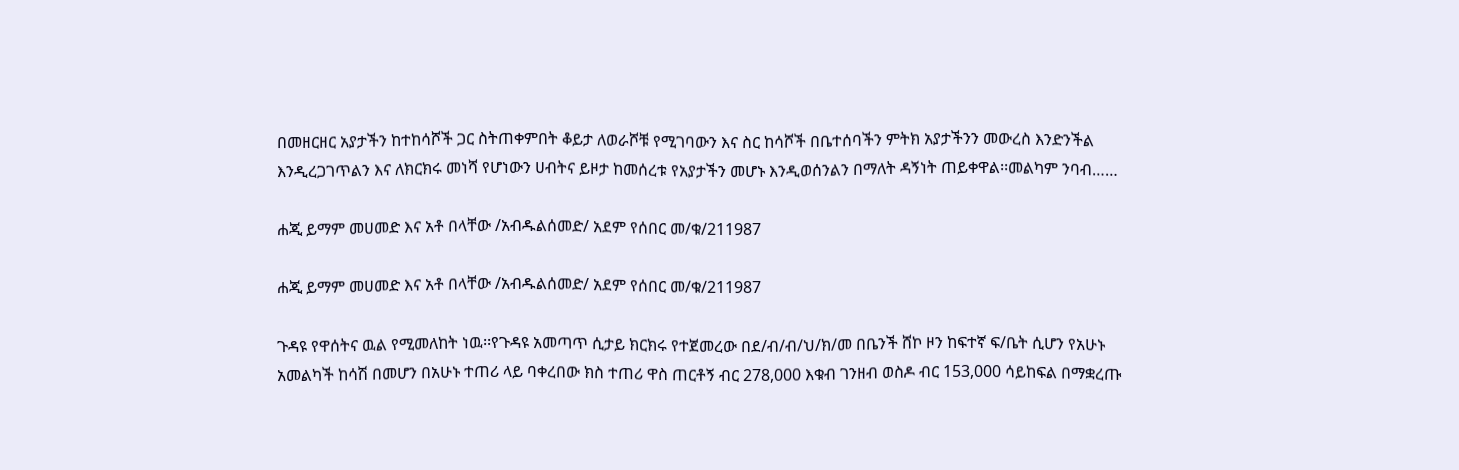በመዘርዘር አያታችን ከተከሳሾች ጋር ስትጠቀምበት ቆይታ ለወራሾቹ የሚገባውን እና ስር ከሳሾች በቤተሰባችን ምትክ አያታችንን መውረስ እንድንችል እንዲረጋገጥልን እና ለክርክሩ መነሻ የሆነውን ሀብትና ይዞታ ከመሰረቱ የአያታችን መሆኑ እንዲወሰንልን በማለት ዳኝነት ጠይቀዋል፡፡መልካም ንባብ……

ሐጂ ይማም መሀመድ እና አቶ በላቸው /አብዱልሰመድ/ አደም የሰበር መ/ቁ/211987

ሐጂ ይማም መሀመድ እና አቶ በላቸው /አብዱልሰመድ/ አደም የሰበር መ/ቁ/211987

ጉዳዩ የዋሰትና ዉል የሚመለከት ነዉ፡፡የጉዳዩ አመጣጥ ሲታይ ክርክሩ የተጀመረው በደ/ብ/ብ/ህ/ክ/መ በቤንች ሸኮ ዞን ከፍተኛ ፍ/ቤት ሲሆን የአሁኑ አመልካች ከሳሽ በመሆን በአሁኑ ተጠሪ ላይ ባቀረበው ክስ ተጠሪ ዋስ ጠርቶኝ ብር 278,000 እቁብ ገንዘብ ወስዶ ብር 153,000 ሳይከፍል በማቋረጡ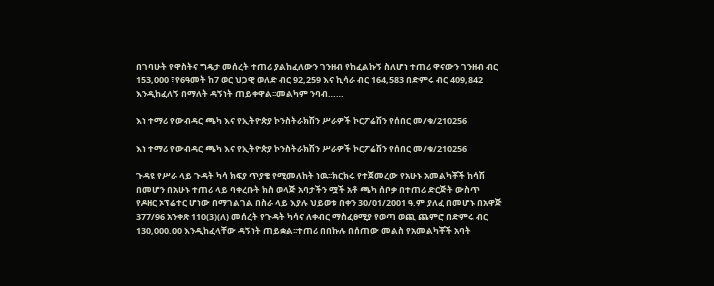በገባሁት የዋስትና ግዴታ መሰረት ተጠሪ ያልከፈለውን ገንዘብ የከፈልኩኝ ስለሆነ ተጠሪ ዋናውን ገንዘብ ብር 153,000 ፣የ6ዓመት ከ7 ወር ህጋዊ ወለድ ብር 92,259 እና ኪሳራ ብር 164,583 በድምሩ ብር 409,842 እንዲከፈለኝ በማለት ዳኝነት ጠይቀዋል፡፡መልካም ንባብ……

እነ ተማሪ የውብዳር ጫካ እና የኢትዮጵያ ኮንስትራክሽን ሥራዎች ኮርፖሬሽን የሰበር መ/ቁ/210256

እነ ተማሪ የውብዳር ጫካ እና የኢትዮጵያ ኮንስትራክሽን ሥራዎች ኮርፖሬሽን የሰበር መ/ቁ/210256

ጉዳዩ የሥራ ላይ ጉዳት ካሳ ክፍያ ጥያቄ የሚመለከት ነዉ፡፡ክርክሩ የተጀመረው የአሁኑ አመልካቾች ከሳሽ በመሆን በአሁኑ ተጠሪ ላይ ባቀረቡት ክስ ወላጅ አባታችን ሟች አቶ ጫካ ሰቦቃ በተጠሪ ድርጅት ውስጥ የዶዘር ኦፕሬተር ሆነው በማገልገል በስራ ላይ እያሉ ህይወቱ በቀን 30/01/2001 ዓ.ም ያለፈ በመሆኑ በአዋጅ 377/96 አንቀጽ 110(3)(ለ) መሰረት የጉዳት ካሳና ለቀብር ማስፈፀሚያ የወጣ ወጪ ጨምሮ በድምሩ ብር 130,000.00 እንዲከፈላቸው ዳኝነት ጠይቋል፡፡ተጠሪ በበኩሉ በሰጠው መልስ የአመልካቾች አባት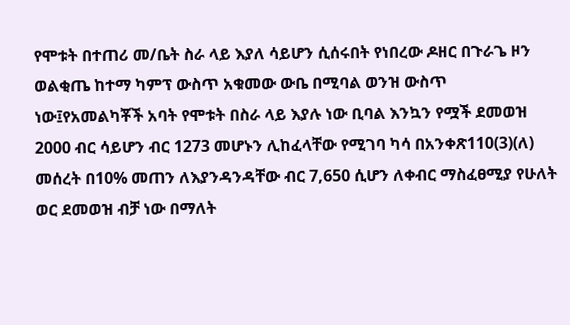የሞቱት በተጠሪ መ/ቤት ስራ ላይ እያለ ሳይሆን ሲሰሩበት የነበረው ዶዘር በጉራጌ ዞን ወልቂጤ ከተማ ካምፕ ውስጥ አቁመው ውቤ በሚባል ወንዝ ውስጥ ነው፤የአመልካቾች አባት የሞቱት በስራ ላይ እያሉ ነው ቢባል እንኳን የሟች ደመወዝ 2000 ብር ሳይሆን ብር 1273 መሆኑን ሊከፈላቸው የሚገባ ካሳ በአንቀጽ110(3)(ለ) መሰረት በ10% መጠን ለእያንዳንዳቸው ብር 7,650 ሲሆን ለቀብር ማስፈፀሚያ የሁለት ወር ደመወዝ ብቻ ነው በማለት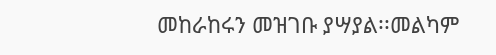መከራከሩን መዝገቡ ያሣያል፡፡መልካም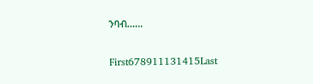ንባብ……

First678911131415Last